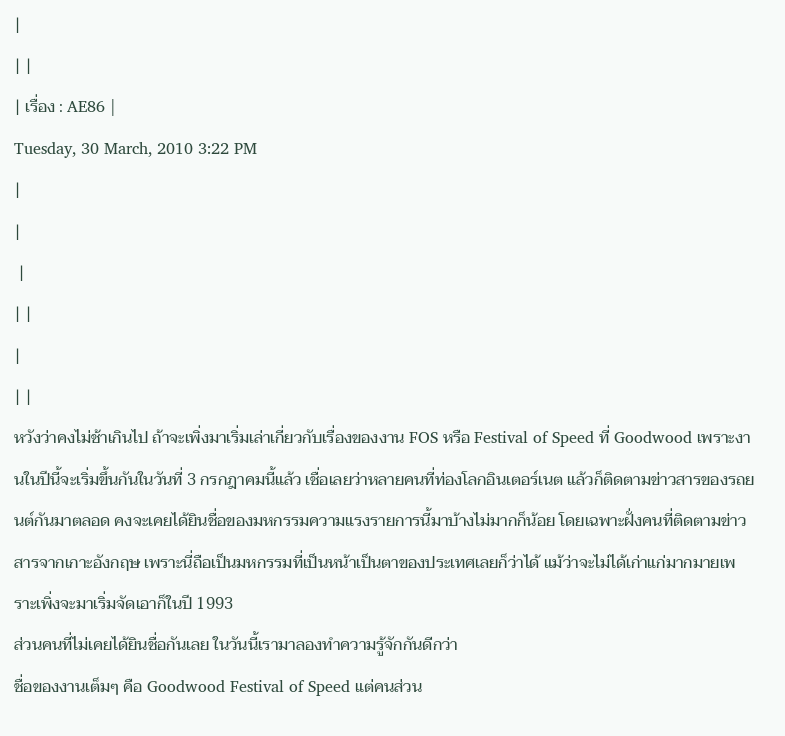|
| |
| เรื่อง : AE86 |
Tuesday, 30 March, 2010 3:22 PM
|
|
 |
| |
|
| |
หวังว่าคงไม่ช้าเกินไป ถ้าจะเพิ่งมาเริ่มเล่าเกี่ยวกับเรื่องของงาน FOS หรือ Festival of Speed ที่ Goodwood เพราะงานในปีนี้จะเริ่มขึ้นกันในวันที่ 3 กรกฎาคมนี้แล้ว เชื่อเลยว่าหลายคนที่ท่องโลกอินเตอร์เนต แล้วก็ติดตามข่าวสารของรถยนต์กันมาตลอด คงจะเคยได้ยินชื่อของมหกรรมความแรงรายการนี้มาบ้างไม่มากก็น้อย โดยเฉพาะฝั่งคนที่ติดตามข่าวสารจากเกาะอังกฤษ เพราะนี่ถือเป็นมหกรรมที่เป็นหน้าเป็นตาของประเทศเลยก็ว่าได้ แม้ว่าจะไม่ได้เก่าแก่มากมายเพราะเพิ่งจะมาเริ่มจัดเอาก็ในปี 1993
ส่วนคนที่ไม่เคยได้ยินชื่อกันเลย ในวันนี้เรามาลองทำความรู้จักกันดีกว่า
ชื่อของงานเต็มๆ คือ Goodwood Festival of Speed แต่คนส่วน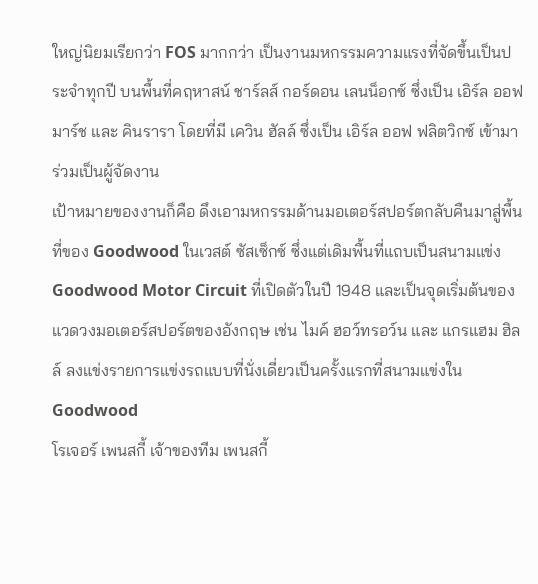ใหญ่นิยมเรียกว่า FOS มากกว่า เป็นงานมหกรรมความแรงที่จัดขึ้นเป็นประจำทุกปี บนพื้นที่คฤหาสน์ ชาร์ลส์ กอร์ดอน เลนน็อกซ์ ซึ่งเป็น เอิร์ล ออฟ มาร์ช และ คินรารา โดยที่มี เควิน ฮัลล์ ซึ่งเป็น เอิร์ล ออฟ ฟลิตวิกซ์ เข้ามาร่วมเป็นผู้จัดงาน
เป้าหมายของงานก็คือ ดึงเอามหกรรมด้านมอเตอร์สปอร์ตกลับคืนมาสู่พื้นที่ของ Goodwood ในเวสต์ ซัสเซ็กซ์ ซึ่งแต่เดิมพื้นที่แถบเป็นสนามแข่ง Goodwood Motor Circuit ที่เปิดตัวในปี 1948 และเป็นจุดเริ่มต้นของแวดวงมอเตอร์สปอร์ตของอังกฤษ เช่น ไมค์ ฮอว์ทรอว์น และ แกรแฮม ฮิลล์ ลงแข่งรายการแข่งรถแบบที่นั่งเดี่ยวเป็นครั้งแรกที่สนามแข่งใน Goodwood
โรเจอร์ เพนสกี้ เจ้าของทีม เพนสกี้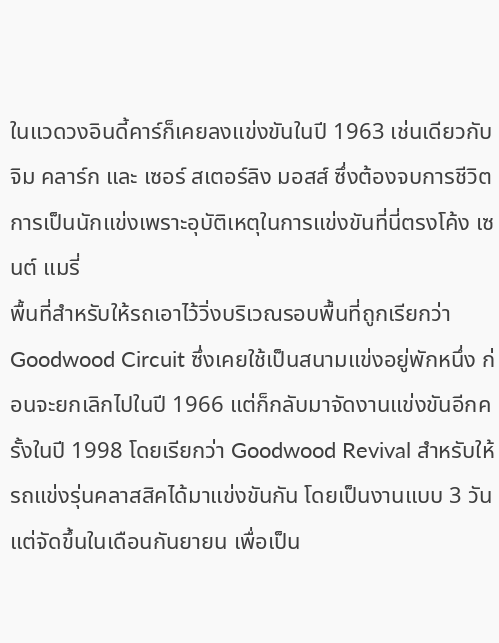ในแวดวงอินดี้คาร์ก็เคยลงแข่งขันในปี 1963 เช่นเดียวกับ จิม คลาร์ก และ เซอร์ สเตอร์ลิง มอสส์ ซึ่งต้องจบการชีวิตการเป็นนักแข่งเพราะอุบัติเหตุในการแข่งขันที่นี่ตรงโค้ง เซนต์ แมรี่
พื้นที่สำหรับให้รถเอาไว้วิ่งบริเวณรอบพื้นที่ถูกเรียกว่า Goodwood Circuit ซึ่งเคยใช้เป็นสนามแข่งอยู่พักหนึ่ง ก่อนจะยกเลิกไปในปี 1966 แต่ก็กลับมาจัดงานแข่งขันอีกครั้งในปี 1998 โดยเรียกว่า Goodwood Revival สำหรับให้รถแข่งรุ่นคลาสสิคได้มาแข่งขันกัน โดยเป็นงานแบบ 3 วันแต่จัดขึ้นในเดือนกันยายน เพื่อเป็น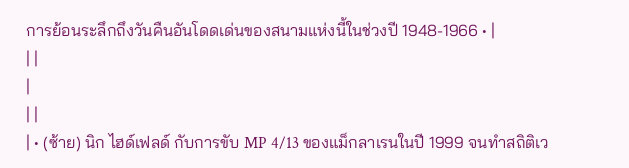การย้อนระลึกถึงวันคืนอันโดดเด่นของสนามแห่งนี้ในช่วงปี 1948-1966 • |
| |
|
| |
| • (ซ้าย) นิก ไฮด์เฟลด์ กับการขับ MP 4/13 ของแม็กลาเรนในปี 1999 จนทำสถิติเว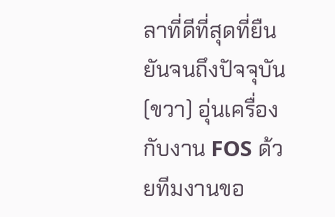ลาที่ดีที่สุดที่ยืนยันจนถึงปัจจุบัน (ขวา) อุ่นเครื่องกับงาน FOS ด้วยทีมงานขอ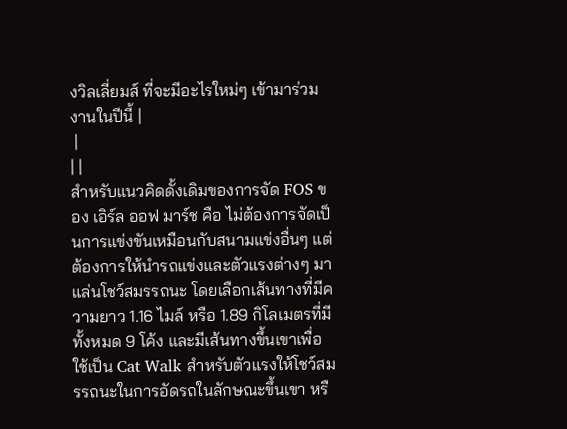งวิลเลี่ยมส์ ที่จะมีอะไรใหม่ๆ เข้ามาร่วมงานในปีนี้ |
 |
| |
สำหรับแนวคิดดั้งเดิมของการจัด FOS ของ เอิร์ล ออฟ มาร์ช คือ ไม่ต้องการจัดเป็นการแข่งขันเหมือนกับสนามแข่งอื่นๆ แต่ต้องการให้นำรถแข่งและตัวแรงต่างๆ มาแล่นโชว์สมรรถนะ โดยเลือกเส้นทางที่มีความยาว 1.16 ไมล์ หรือ 1.89 กิโลเมตรที่มีทั้งหมด 9 โค้ง และมีเส้นทางขึ้นเขาเพื่อใช้เป็น Cat Walk สำหรับตัวแรงให้โชว์สมรรถนะในการอัดรถในลักษณะขึ้นเขา หรื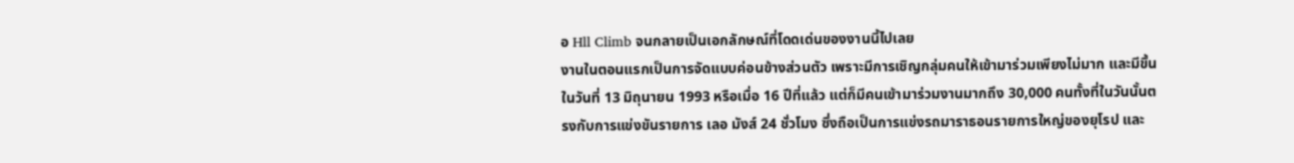อ Hll Climb จนกลายเป็นเอกลักษณ์ที่โดดเด่นของงานนี้ไปเลย
งานในตอนแรกเป็นการจัดแบบค่อนข้างส่วนตัว เพราะมีการเชิญกลุ่มคนให้เข้ามาร่วมเพียงไม่มาก และมีขึ้นในวันที่ 13 มิถุนายน 1993 หรือเมื่อ 16 ปีที่แล้ว แต่ก็มีคนเข้ามาร่วมงานมากถึง 30,000 คนทั้งที่ในวันนั้นตรงกับการแข่งขันรายการ เลอ มังส์ 24 ชั่วโมง ซึ่งถือเป็นการแข่งรถมาราธอนรายการใหญ่ของยุโรป และ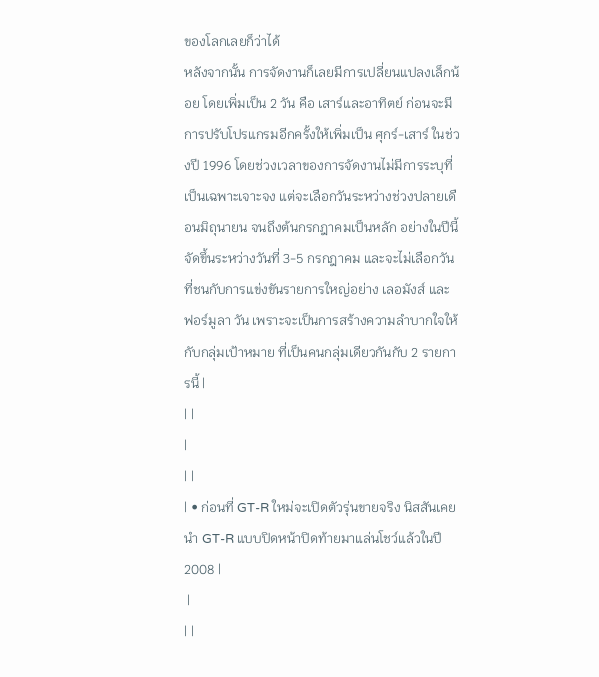ของโลกเลยก็ว่าได้
หลังจากนั้น การจัดงานก็เลยมีการเปลี่ยนแปลงเล็กน้อย โดยเพิ่มเป็น 2 วัน คือ เสาร์และอาทิตย์ ก่อนจะมีการปรับโปรแกรมอีกครั้งให้เพิ่มเป็น ศุกร์-เสาร์ ในช่วงปี 1996 โดยช่วงเวลาของการจัดงานไม่มีการระบุที่เป็นเฉพาะเจาะจง แต่จะเลือกวันระหว่างช่วงปลายเดือนมิถุนายน จนถึงต้นกรกฎาคมเป็นหลัก อย่างในปีนี้จัดขึ้นระหว่างวันที่ 3-5 กรกฎาคม และจะไม่เลือกวันที่ชนกับการแข่งขันรายการใหญ่อย่าง เลอมังส์ และ ฟอร์มูลา วัน เพราะจะเป็นการสร้างความลำบากใจให้กับกลุ่มเป้าหมาย ที่เป็นคนกลุ่มเดียวกันกับ 2 รายการนี้ |
| |
|
| |
| • ก่อนที่ GT-R ใหม่จะเปิดตัวรุ่นขายจริง นิสสันเคยนำ GT-R แบบปิดหน้าปิดท้ายมาแล่นโชว์แล้วในปี 2008 |
 |
| |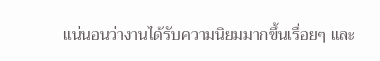แน่นอนว่างานได้รับความนิยมมากขึ้นเรื่อยๆ และ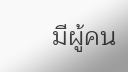มีผู้คน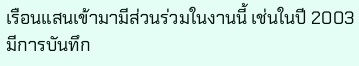เรือนแสนเข้ามามีส่วนร่วมในงานนี้ เช่นในปี 2003 มีการบันทึก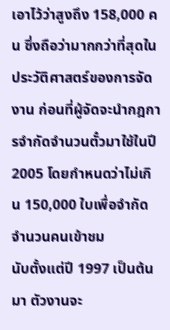เอาไว้ว่าสูงถึง 158,000 คน ซึ่งถือว่ามากกว่าที่สุดในประวัติศาสตร์ของการจัดงาน ก่อนที่ผู้จัดจะนำกฎการจำกัดจำนวนตั๋วมาใช้ในปี 2005 โดยกำหนดว่าไม่เกิน 150,000 ใบเพื่อจำกัดจำนวนคนเข้าชม
นับตั้งแต่ปี 1997 เป็นต้นมา ตัวงานจะ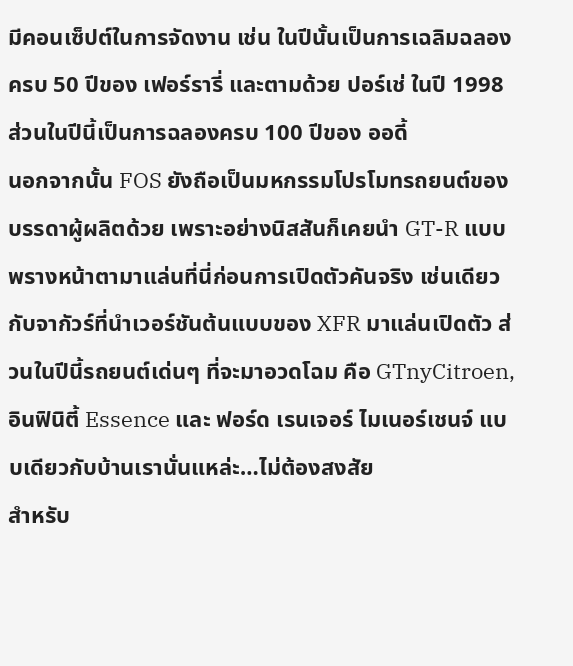มีคอนเซ็ปต์ในการจัดงาน เช่น ในปีนั้นเป็นการเฉลิมฉลองครบ 50 ปีของ เฟอร์รารี่ และตามด้วย ปอร์เช่ ในปี 1998 ส่วนในปีนี้เป็นการฉลองครบ 100 ปีของ ออดี้
นอกจากนั้น FOS ยังถือเป็นมหกรรมโปรโมทรถยนต์ของบรรดาผู้ผลิตด้วย เพราะอย่างนิสสันก็เคยนำ GT-R แบบพรางหน้าตามาแล่นที่นี่ก่อนการเปิดตัวคันจริง เช่นเดียวกับจากัวร์ที่นำเวอร์ชันต้นแบบของ XFR มาแล่นเปิดตัว ส่วนในปีนี้รถยนต์เด่นๆ ที่จะมาอวดโฉม คือ GTnyCitroen, อินฟินิตี้ Essence และ ฟอร์ด เรนเจอร์ ไมเนอร์เชนจ์ แบบเดียวกับบ้านเรานั่นแหล่ะ…ไม่ต้องสงสัย
สำหรับ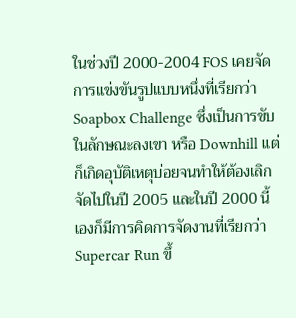ในช่วงปี 2000-2004 FOS เคยจัดการแข่งขันรูปแบบหนึ่งที่เรียกว่า Soapbox Challenge ซึ่งเป็นการขับในลักษณะลงเขา หรือ Downhill แต่ก็เกิดอุบัติเหตุบ่อยจนทำให้ต้องเลิกจัดไปในปี 2005 และในปี 2000 นี้เองก็มีการคิดการจัดงานที่เรียกว่า Supercar Run ขึ้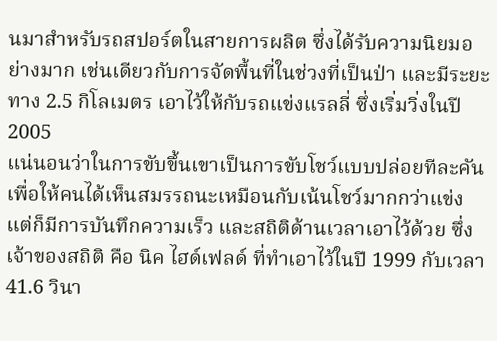นมาสำหรับรถสปอร์ตในสายการผลิต ซึ่งได้รับความนิยมอย่างมาก เช่นเดียวกับการจัดพื้นที่ในช่วงที่เป็นป่า และมีระยะทาง 2.5 กิโลเมตร เอาไว้ให้กับรถแข่งแรลลี่ ซึ่งเริ่มวิ่งในปี 2005
แน่นอนว่าในการขับขึ้นเขาเป็นการขับโชว์แบบปล่อยทีละคัน เพื่อให้คนได้เห็นสมรรถนะเหมือนกับเน้นโชว์มากกว่าแข่ง แต่ก็มีการบันทึกความเร็ว และสถิติด้านเวลาเอาไว้ด้วย ซึ่งเจ้าของสถิติ คือ นิค ไฮด์เฟลด์ ที่ทำเอาไว้ในปี 1999 กับเวลา 41.6 วินา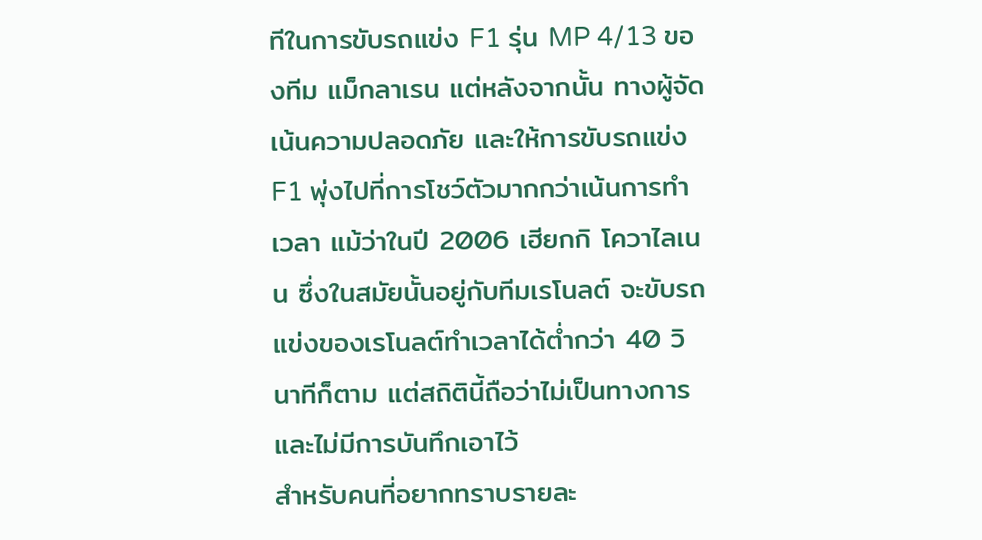ทีในการขับรถแข่ง F1 รุ่น MP 4/13 ของทีม แม็กลาเรน แต่หลังจากนั้น ทางผู้จัดเน้นความปลอดภัย และให้การขับรถแข่ง F1 พุ่งไปที่การโชว์ตัวมากกว่าเน้นการทำเวลา แม้ว่าในปี 2006 เฮียกกิ โควาไลเนน ซึ่งในสมัยนั้นอยู่กับทีมเรโนลต์ จะขับรถแข่งของเรโนลต์ทำเวลาได้ต่ำกว่า 40 วินาทีก็ตาม แต่สถิตินี้ถือว่าไม่เป็นทางการ และไม่มีการบันทึกเอาไว้
สำหรับคนที่อยากทราบรายละ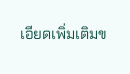เอียดเพิ่มเติมข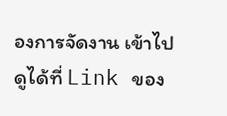องการจัดงาน เข้าไปดูได้ที่ Link ของ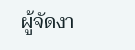ผู้จัดงา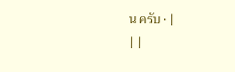น ครับ • |
| |